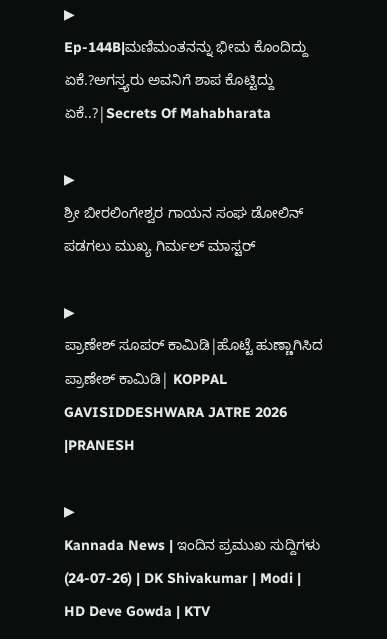▶
Ep-144B|ಮಣಿಮಂತನನ್ನು ಭೀಮ ಕೊಂದಿದ್ದು ಏಕೆ.?ಅಗಸ್ತ್ಯರು ಅವನಿಗೆ ಶಾಪ ಕೊಟ್ಟಿದ್ದು ಏಕೆ..?|Secrets Of Mahabharata

▶
ಶ್ರೀ ಬೀರಲಿಂಗೇಶ್ವರ ಗಾಯನ ಸಂಘ ಡೋಲಿನ್ ಪಡಗಲು ಮುಖ್ಯ ಗಿರ್ಮಲ್ ಮಾಸ್ಟರ್

▶
ಪ್ರಾಣೇಶ್ ಸೂಪರ್ ಕಾಮಿಡಿ|ಹೊಟ್ಟೆ ಹುಣ್ಣಾಗಿಸಿದ ಪ್ರಾಣೇಶ್ ಕಾಮಿಡಿ| KOPPAL GAVISIDDESHWARA JATRE 2026 |PRANESH

▶
Kannada News | ಇಂದಿನ ಪ್ರಮುಖ ಸುದ್ದಿಗಳು (24-07-26) | DK Shivakumar | Modi | HD Deve Gowda | KTV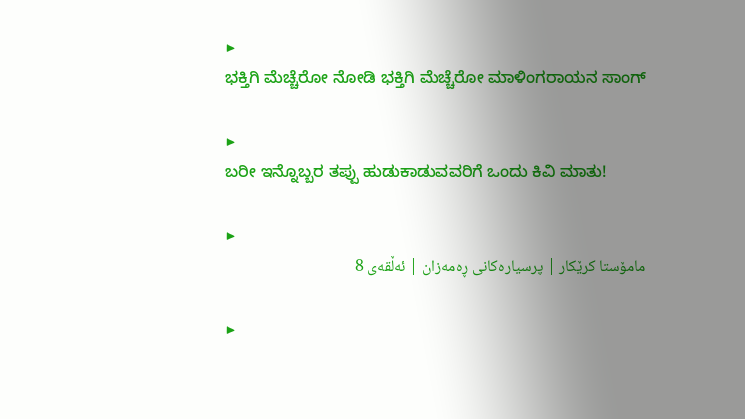▶
ಭಕ್ತಿಗಿ ಮೆಚ್ಚೆರೋ ನೋಡಿ ಭಕ್ತಿಗಿ ಮೆಚ್ಚೆರೋ ಮಾಳಿಂಗರಾಯನ ಸಾಂಗ್

▶
ಬರೀ ಇನ್ನೊಬ್ಬರ ತಪ್ಪು ಹುಡುಕಾಡುವವರಿಗೆ ಒಂದು ಕಿವಿ ಮಾತು!

▶
مامۆستا کرێکار | پرسيارەکانی ڕەمەزان | ئەڵقەی 8

▶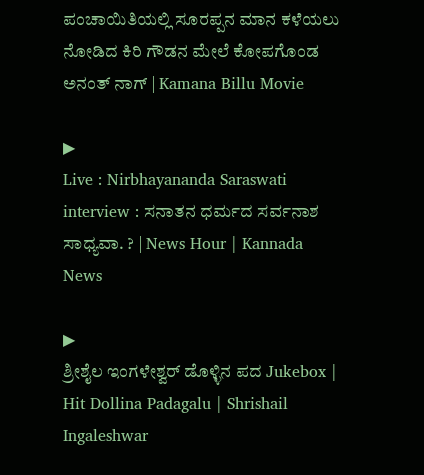ಪಂಚಾಯಿತಿಯಲ್ಲಿ ಸೂರಪ್ಪನ ಮಾನ ಕಳೆಯಲು ನೋಡಿದ ಕಿರಿ ಗೌಡನ ಮೇಲೆ ಕೋಪಗೊಂಡ ಅನಂತ್ ನಾಗ್ | Kamana Billu Movie

▶
Live : Nirbhayananda Saraswati interview : ಸನಾತನ ಧರ್ಮದ ಸರ್ವನಾಶ ಸಾಧ್ಯವಾ. ? | News Hour | Kannada News

▶
ಶ್ರೀಶೈಲ ಇಂಗಳೇಶ್ವರ್ ಡೊಳ್ಳಿನ ಪದ Jukebox | Hit Dollina Padagalu | Shrishail Ingaleshwar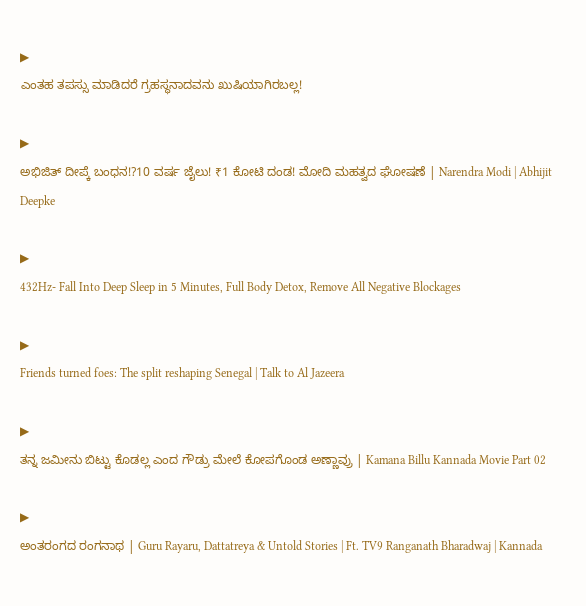▶
ಎಂತಹ ತಪಸ್ಸು ಮಾಡಿದರೆ ಗ್ರಹಸ್ಥನಾದವನು ಖುಷಿಯಾಗಿರಬಲ್ಲ!

▶
ಅಭಿಜಿತ್ ದೀಪ್ಕೆ ಬಂಧನ!?10 ವರ್ಷ ಜೈಲು! ₹1 ಕೋಟಿ ದಂಡ! ಮೋದಿ ಮಹತ್ವದ ಘೋಷಣೆ | Narendra Modi | Abhijit Deepke

▶
432Hz- Fall Into Deep Sleep in 5 Minutes, Full Body Detox, Remove All Negative Blockages

▶
Friends turned foes: The split reshaping Senegal | Talk to Al Jazeera

▶
ತನ್ನ ಜಮೀನು ಬಿಟ್ಟು ಕೊಡಲ್ಲ ಎಂದ ಗೌಡ್ರು ಮೇಲೆ ಕೋಪಗೊಂಡ ಅಣ್ಣಾವ್ರು | Kamana Billu Kannada Movie Part 02

▶
ಅಂತರಂಗದ ರಂಗನಾಥ | Guru Rayaru, Dattatreya & Untold Stories | Ft. TV9 Ranganath Bharadwaj | Kannada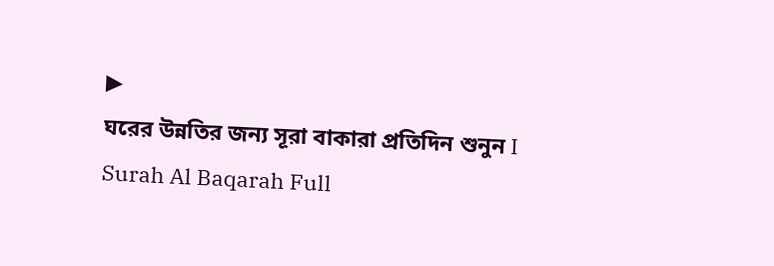▶
ঘরের উন্নতির জন্য সূরা বাকারা প্রতিদিন শুনুন I Surah Al Baqarah Full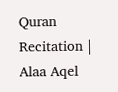Quran Recitation | Alaa Aqel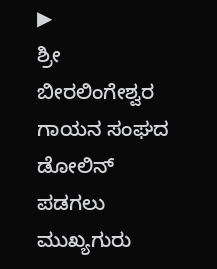▶
ಶ್ರೀ ಬೀರಲಿಂಗೇಶ್ವರ ಗಾಯನ ಸಂಘದ ಡೋಲಿನ್ ಪಡಗಲು ಮುಖ್ಯಗುರು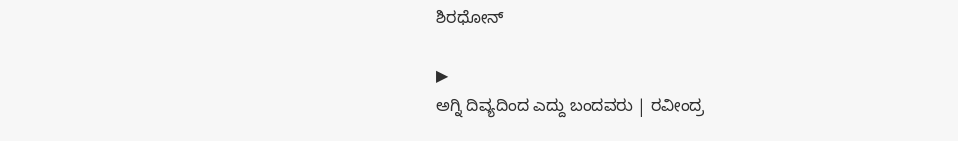ಶಿರಧೋನ್

▶
ಅಗ್ನಿ ದಿವ್ಯದಿಂದ ಎದ್ದು ಬಂದವರು | ರವೀಂದ್ರ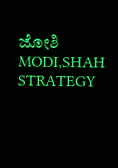ಜೋಶಿ MODI,SHAH STRATEGY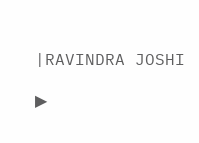|RAVINDRA JOSHI

▶